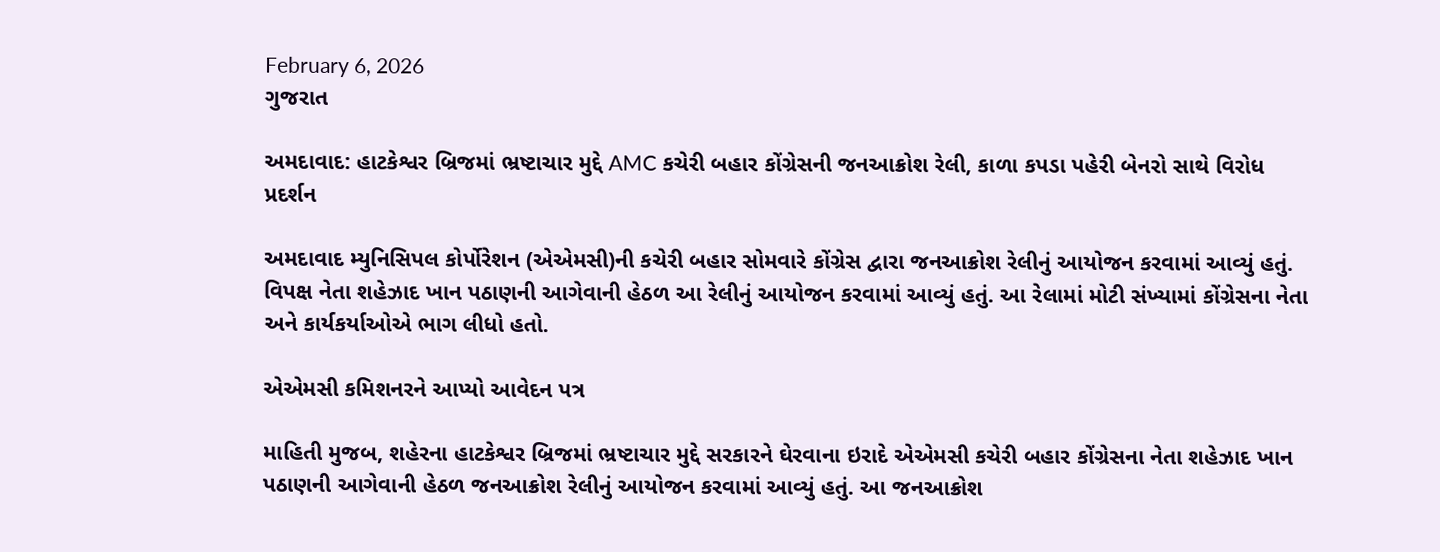February 6, 2026
ગુજરાત

અમદાવાદ: હાટકેશ્વર બ્રિજમાં ભ્રષ્ટાચાર મુદ્દે AMC કચેરી બહાર કોંગ્રેસની જનઆક્રોશ રેલી, કાળા કપડા પહેરી બેનરો સાથે વિરોધ પ્રદર્શન

અમદાવાદ મ્યુનિસિપલ કોર્પોરેશન (એએમસી)ની કચેરી બહાર સોમવારે કોંગ્રેસ દ્વારા જનઆક્રોશ રેલીનું આયોજન કરવામાં આવ્યું હતું. વિપક્ષ નેતા શહેઝાદ ખાન પઠાણની આગેવાની હેઠળ આ રેલીનું આયોજન કરવામાં આવ્યું હતું. આ રેલામાં મોટી સંખ્યામાં કોંગ્રેસના નેતા અને કાર્યકર્યાઓએ ભાગ લીધો હતો.

એએમસી કમિશનરને આપ્યો આવેદન પત્ર

માહિતી મુજબ, શહેરના હાટકેશ્વર બ્રિજમાં ભ્રષ્ટાચાર મુદ્દે સરકારને ઘેરવાના ઇરાદે એએમસી કચેરી બહાર કોંગ્રેસના નેતા શહેઝાદ ખાન પઠાણની આગેવાની હેઠળ જનઆક્રોશ રેલીનું આયોજન કરવામાં આવ્યું હતું. આ જનઆક્રોશ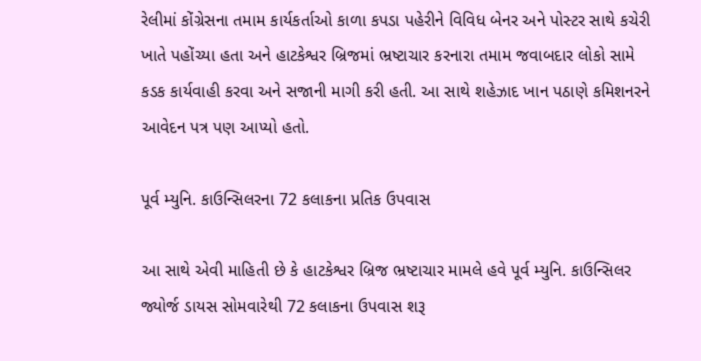રેલીમાં કોંગ્રેસના તમામ કાર્યકર્તાઓ કાળા કપડા પહેરીને વિવિધ બેનર અને પોસ્ટર સાથે કચેરી ખાતે પહોંચ્યા હતા અને હાટકેશ્વર બ્રિજમાં ભ્રષ્ટાચાર કરનારા તમામ જવાબદાર લોકો સામે કડક કાર્યવાહી કરવા અને સજાની માગી કરી હતી. આ સાથે શહેઝાદ ખાન પઠાણે કમિશનરને આવેદન પત્ર પણ આપ્યો હતો.

પૂર્વ મ્યુનિ. કાઉન્સિલરના 72 કલાકના પ્રતિક ઉપવાસ

આ સાથે એવી માહિતી છે કે હાટકેશ્વર બ્રિજ ભ્રષ્ટાચાર મામલે હવે પૂર્વ મ્યુનિ. કાઉન્સિલર જ્યોર્જ ડાયસ સોમવારેથી 72 કલાકના ઉપવાસ શરૂ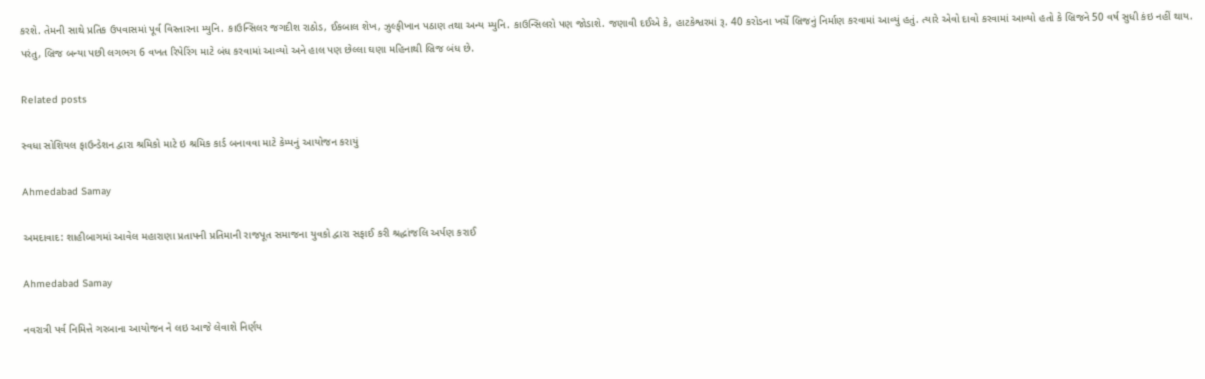કરશે. તેમની સાથે પ્રતિક ઉપવાસમાં પૂર્વ વિસ્તારના મ્યુનિ. કાઉન્સિલર જગદીશ રાઠોડ, ઈકબાલ શેખ, ઝુલ્ફીખાન પઠાણ તથા અન્ય મ્યુનિ. કાઉન્સિલરો પણ જોડાશે. જણાવી દઈએ કે, હાટકેશ્વરમાં રૂ. 40 કરોડના ખર્ચે બ્રિજનું નિર્માણ કરવામાં આવ્યું હતું. ત્યારે એવો દાવો કરવામાં આવ્યો હતો કે બ્રિજને 50 વર્ષ સુધી કંઇ નહીં થાય. પરંતુ, બ્રિજ બન્યા પછી લગભગ 6 વખત રિપેરિંગ માટે બંધ કરવામાં આવ્યો અને હાલ પણ છેલ્લા ઘણા મહિનાથી બ્રિજ બંધ છે.

Related posts

સ્વધા સોશિયલ ફાઉન્ડેશન દ્વારા શ્રમિકો માટે ઇ શ્રમિક કાર્ડ બનાવવા માટે કેમ્પનું આયોજન કરાયું

Ahmedabad Samay

અમદાવાદ: શાહીબાગમાં આવેલ મહારાણા પ્રતાપની પ્રતિમાની રાજપૂત સમાજના યુવકો દ્વારા સફાઈ કરી શ્રદ્ધાંજલિ અર્પણ કરાઈ

Ahmedabad Samay

નવરાત્રી પર્વ નિમિત્તે ગરબાના આયોજન ને લઇ આજે લેવાશે નિર્ણય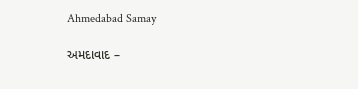Ahmedabad Samay

અમદાવાદ –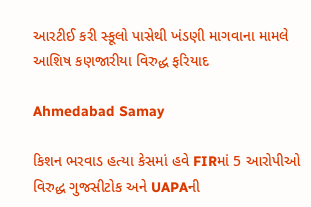આરટીઈ કરી સ્કૂલો પાસેથી ખંડણી માગવાના મામલે આશિષ કણજારીયા વિરુદ્ધ ફરિયાદ

Ahmedabad Samay

કિશન ભરવાડ હત્યા કેસમાં હવે FIRમાં 5 આરોપીઓ વિરુદ્ધ ગુજસીટોક અને UAPAની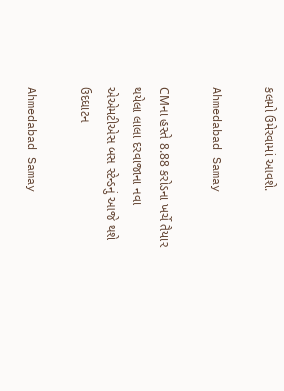કલમો ઉમેરવામાં આવશે.

Ahmedabad Samay

CMના હસ્તે 8.88 કરોડના ખર્ચે તૈયાર થયેલા લાલા દરવાજાના નવા એએમટીએસ બસ સ્ટેન્ડનું આજે થશે ઉદઘાટન

Ahmedabad Samay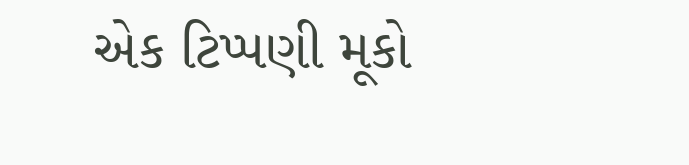એક ટિપ્પણી મૂકો